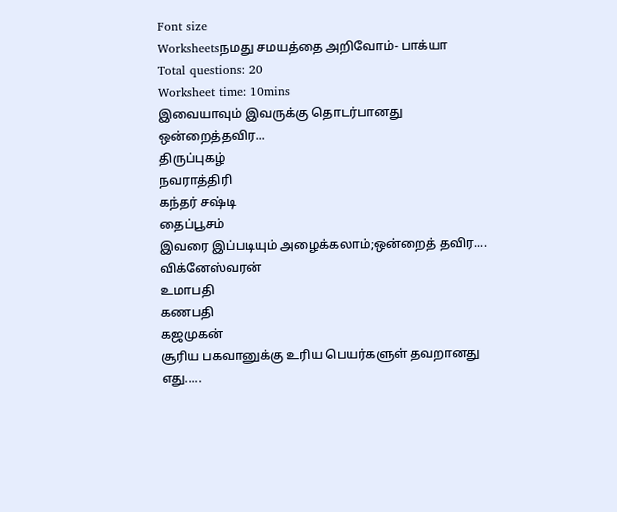Font size
Worksheetsநமது சமயத்தை அறிவோம்- பாக்யா
Total questions: 20
Worksheet time: 10mins
இவையாவும் இவருக்கு தொடர்பானது ஒன்றைத்தவிர...
திருப்புகழ்
நவராத்திரி
கந்தர் சஷ்டி
தைப்பூசம்
இவரை இப்படியும் அழைக்கலாம்;ஒன்றைத் தவிர....
விக்னேஸ்வரன்
உமாபதி
கணபதி
கஜமுகன்
சூரிய பகவானுக்கு உரிய பெயர்களுள் தவறானது எது.....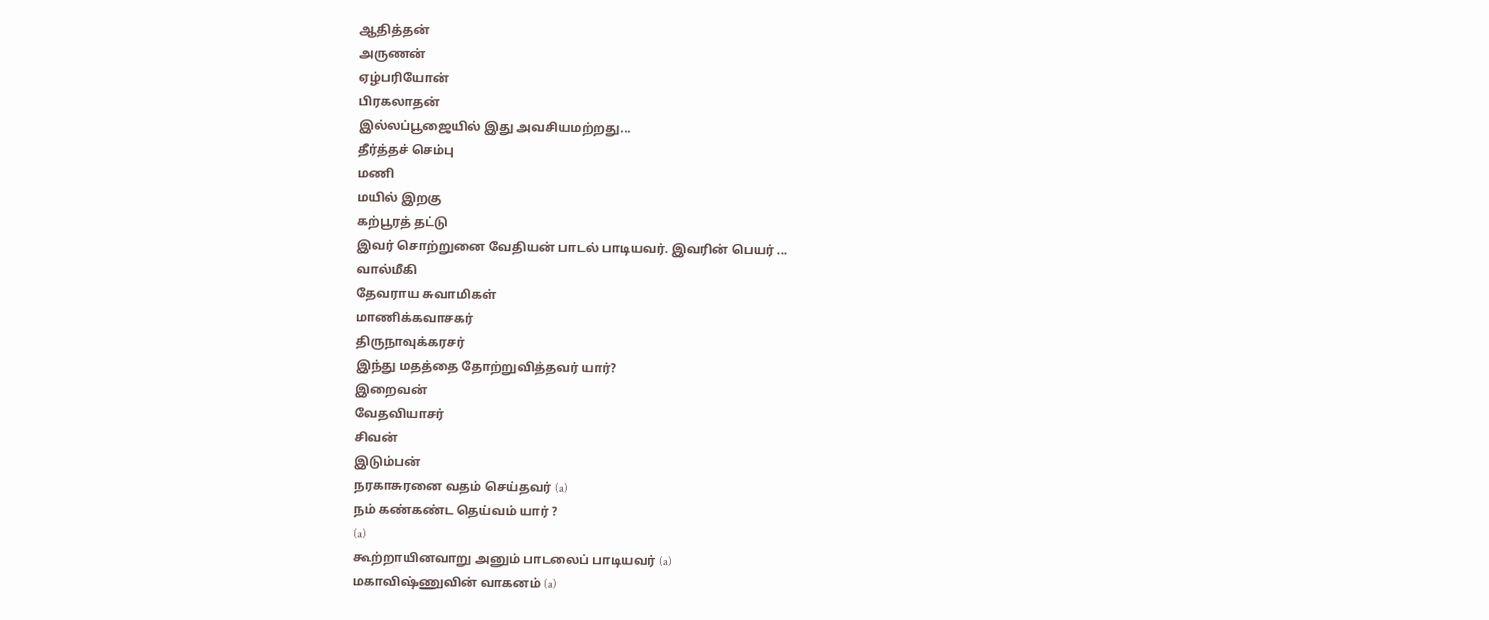ஆதித்தன்
அருணன்
ஏழ்பரியோன்
பிரகலாதன்
இல்லப்பூஜையில் இது அவசியமற்றது...
தீர்த்தச் செம்பு
மணி
மயில் இறகு
கற்பூரத் தட்டு
இவர் சொற்றுனை வேதியன் பாடல் பாடியவர். இவரின் பெயர் ...
வால்மீகி
தேவராய சுவாமிகள்
மாணிக்கவாசகர்
திருநாவுக்கரசர்
இந்து மதத்தை தோற்றுவித்தவர் யார்?
இறைவன்
வேதவியாசர்
சிவன்
இடும்பன்
நரகாசுரனை வதம் செய்தவர் (a)
நம் கண்கண்ட தெய்வம் யார் ?
(a)
கூற்றாயினவாறு அனும் பாடலைப் பாடியவர் (a)
மகாவிஷ்ணுவின் வாகனம் (a)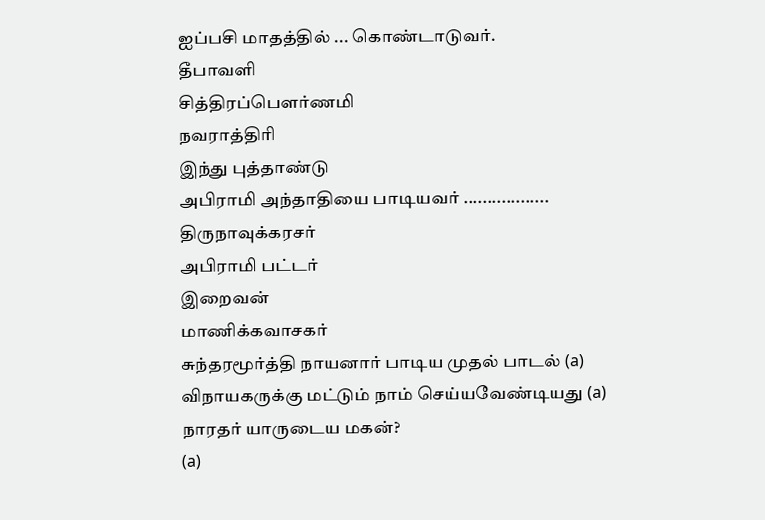ஐப்பசி மாதத்தில் ... கொண்டாடுவர்.
தீபாவளி
சித்திரப்பௌர்ணமி
நவராத்திரி
இந்து புத்தாண்டு
அபிராமி அந்தாதியை பாடியவர் ..................
திருநாவுக்கரசர்
அபிராமி பட்டர்
இறைவன்
மாணிக்கவாசகர்
சுந்தரமூர்த்தி நாயனார் பாடிய முதல் பாடல் (a)
விநாயகருக்கு மட்டும் நாம் செய்யவேண்டியது (a)
நாரதர் யாருடைய மகன்?
(a)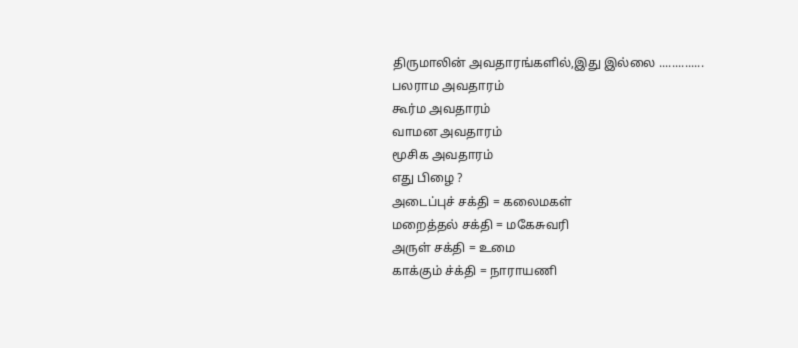திருமாலின் அவதாரங்களில்,இது இல்லை ..............
பலராம அவதாரம்
கூர்ம அவதாரம்
வாமன அவதாரம்
மூசிக அவதாரம்
எது பிழை ?
அடைப்புச் சக்தி = கலைமகள்
மறைத்தல் சக்தி = மகேசுவரி
அருள் சக்தி = உமை
காக்கும் ச்க்தி = நாராயணி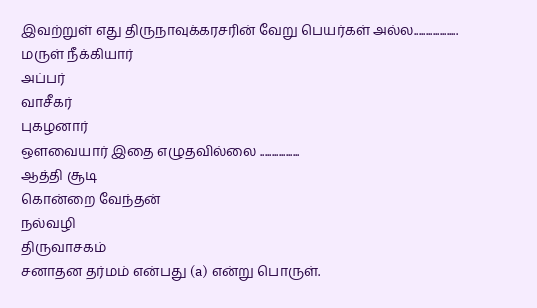இவற்றுள் எது திருநாவுக்கரசரின் வேறு பெயர்கள் அல்ல...................
மருள் நீக்கியார்
அப்பர்
வாசீகர்
புகழனார்
ஔவையார் இதை எழுதவில்லை .................
ஆத்தி சூடி
கொன்றை வேந்தன்
நல்வழி
திருவாசகம்
சனாதன தர்மம் என்பது (a) என்று பொருள்.